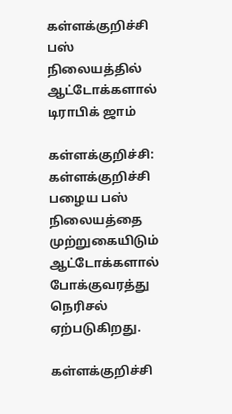கள்ளக்குறிச்சி பஸ் நிலையத்தில் ஆட்டோக்களால் டிராபிக் ஜாம்

கள்ளக்குறிச்சி: கள்ளக்குறிச்சி பழைய பஸ் நிலையத்தை முற்றுகையிடும் ஆட்டோக்களால் போக்குவரத்து நெரிசல் ஏற்படுகிறது.

கள்ளக்குறிச்சி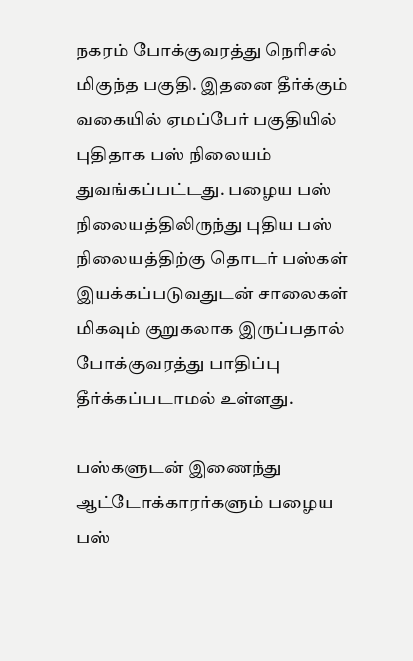நகரம் போக்குவரத்து நெரிசல் மிகுந்த பகுதி. இதனை தீர்க்கும் வகையில் ஏமப்பேர் பகுதியில் புதிதாக பஸ் நிலையம் துவங்கப்பட்டது. பழைய பஸ் நிலையத்திலிருந்து புதிய பஸ் நிலையத்திற்கு தொடர் பஸ்கள் இயக்கப்படுவதுடன் சாலைகள் மிகவும் குறுகலாக இருப்பதால் போக்குவரத்து பாதிப்பு தீர்க்கப்படாமல் உள்ளது.

பஸ்களுடன் இணைந்து ஆட்டோக்காரர்களும் பழைய பஸ்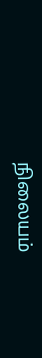நிலையம்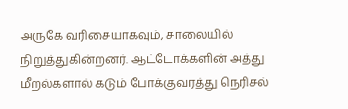அருகே வரிசையாகவும், சாலையில் நிறுத்துகின்றனர். ஆட்டோக்களின் அத்து மீறல்களால் கடும் போக்குவரத்து நெரிசல்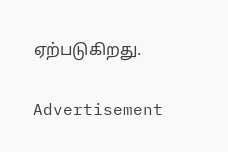ஏற்படுகிறது.

Advertisement